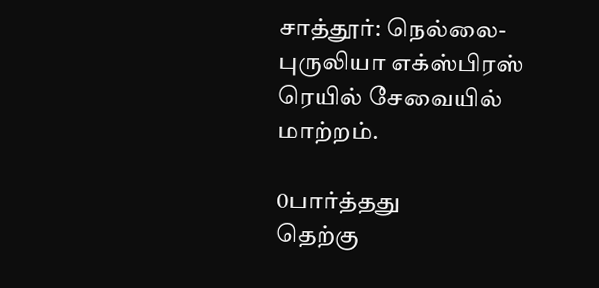சாத்தூர்: நெல்லை-புருலியா எக்ஸ்பிரஸ் ரெயில் சேவையில் மாற்றம்.

0பார்த்தது
தெற்கு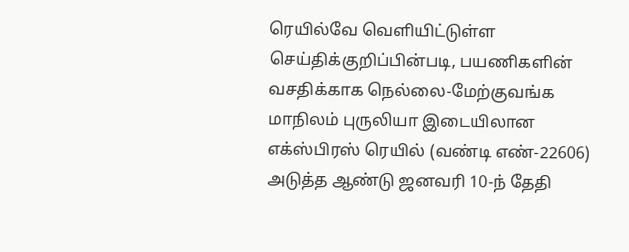ரெயில்வே வெளியிட்டுள்ள செய்திக்குறிப்பின்படி, பயணிகளின் வசதிக்காக நெல்லை-மேற்குவங்க மாநிலம் புருலியா இடையிலான எக்ஸ்பிரஸ் ரெயில் (வண்டி எண்-22606) அடுத்த ஆண்டு ஜனவரி 10-ந் தேதி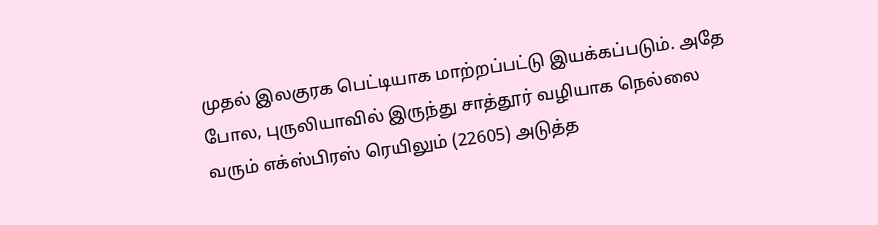முதல் இலகுரக பெட்டியாக மாற்றப்பட்டு இயக்கப்படும். அதே போல, புருலியாவில் இருந்து சாத்தூர் வழியாக நெல்லை வரும் எக்ஸ்பிரஸ் ரெயிலும் (22605) அடுத்த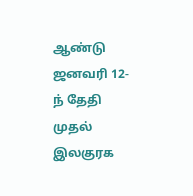ஆண்டு ஜனவரி 12-ந் தேதி முதல் இலகுரக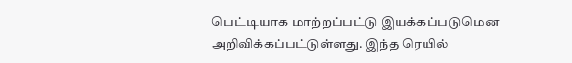பெட்டியாக மாற்றப்பட்டு இயக்கப்படுமென அறிவிக்கப்பட்டுள்ளது. இந்த ரெயில்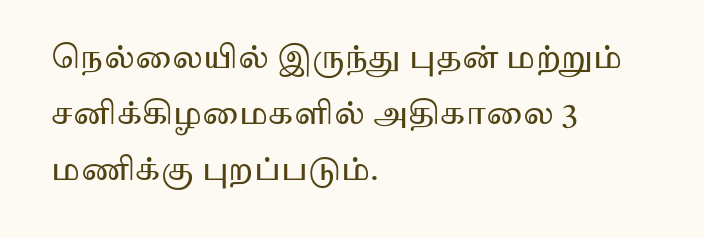நெல்லையில் இருந்து புதன் மற்றும் சனிக்கிழமைகளில் அதிகாலை 3 மணிக்கு புறப்படும்.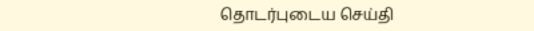தொடர்புடைய செய்தி